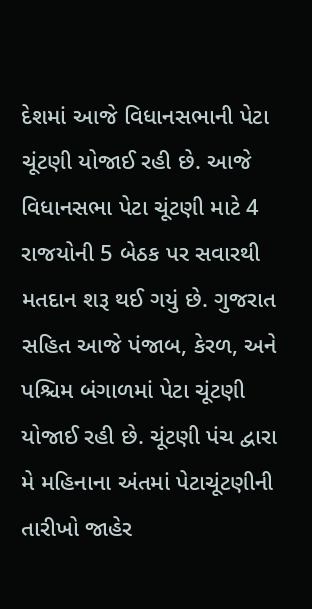દેશમાં આજે વિધાનસભાની પેટા ચૂંટણી યોજાઈ રહી છે. આજે વિધાનસભા પેટા ચૂંટણી માટે 4 રાજયોની 5 બેઠક પર સવારથી મતદાન શરૂ થઈ ગયું છે. ગુજરાત સહિત આજે પંજાબ, કેરળ, અને પશ્ચિમ બંગાળમાં પેટા ચૂંટણી યોજાઈ રહી છે. ચૂંટણી પંચ દ્વારા મે મહિનાના અંતમાં પેટાચૂંટણીની તારીખો જાહેર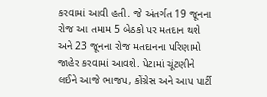કરવામાં આવી હતી. જે અંતર્ગત 19 જૂનના રોજ આ તમામ 5 બેઠકો પર મતદાન થશે અને 23 જૂનના રોજ મતદાનના પરિણામો જાહેર કરવામાં આવશે. પેટામાં ચૂંટણીને લઈને આજે ભાજપ, કોંગ્રેસ અને આપ પાર્ટી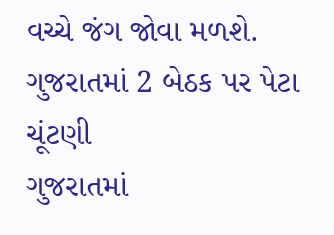વચ્ચે જંગ જોવા મળશે.
ગુજરાતમાં 2 બેઠક પર પેટા ચૂંટણી
ગુજરાતમાં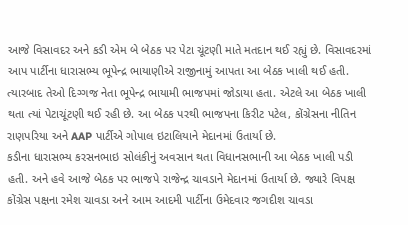આજે વિસાવદર અને કડી એમ બે બેઠક પર પેટા ચૂંટણી માતે મતદાન થઈ રહ્યું છે. વિસાવદરમાં આપ પાર્ટીના ધારાસભ્ય ભૂપેન્દ્ર ભાયાણીએ રાજીનામું આપતા આ બેઠક ખાલી થઈ હતી. ત્યારબાદ તેઓ દિગ્ગજ નેતા ભૂપેન્દ્ર ભાયામી ભાજપમાં જોડાયા હતા. એટલે આ બેઠક ખાલી થતા ત્યાં પેટાચૂંટણી થઈ રહી છે. આ બેઠક પરથી ભાજપના કિરીટ પટેલ, કોંગ્રેસના નીતિન રાણપરિયા અને AAP પાર્ટીએ ગોપાલ ઇટાલિયાને મેદાનમાં ઉતાર્યા છે.
કડીના ધારાસભ્ય કરસનભાઇ સોલંકીનું અવસાન થતા વિધાનસભાની આ બેઠક ખાલી પડી હતી. અને હવે આજે બેઠક પર ભાજપે રાજેન્દ્ર ચાવડાને મેદાનમાં ઉતાર્યા છે. જ્યારે વિપક્ષ કોંગ્રેસ પક્ષના રમેશ ચાવડા અને આમ આદમી પાર્ટીના ઉમેદવાર જગદીશ ચાવડા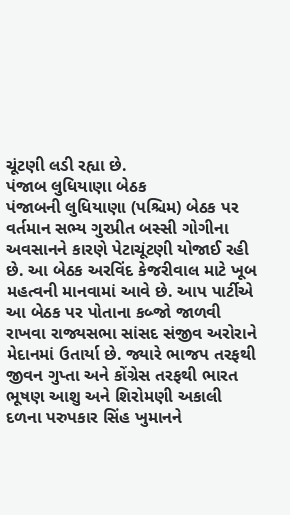ચૂંટણી લડી રહ્યા છે.
પંજાબ લુધિયાણા બેઠક
પંજાબની લુધિયાણા (પશ્ચિમ) બેઠક પર વર્તમાન સભ્ય ગુરપ્રીત બસ્સી ગોગીના અવસાનને કારણે પેટાચૂંટણી યોજાઈ રહી છે. આ બેઠક અરવિંદ કેજરીવાલ માટે ખૂબ મહત્વની માનવામાં આવે છે. આપ પાર્ટીએ આ બેઠક પર પોતાના કબ્જો જાળવી રાખવા રાજ્યસભા સાંસદ સંજીવ અરોરાને મેદાનમાં ઉતાર્યા છે. જ્યારે ભાજપ તરફથી જીવન ગુપ્તા અને કોંગ્રેસ તરફથી ભારત ભૂષણ આશુ અને શિરોમણી અકાલી દળના પરુપકાર સિંહ ખુમાનને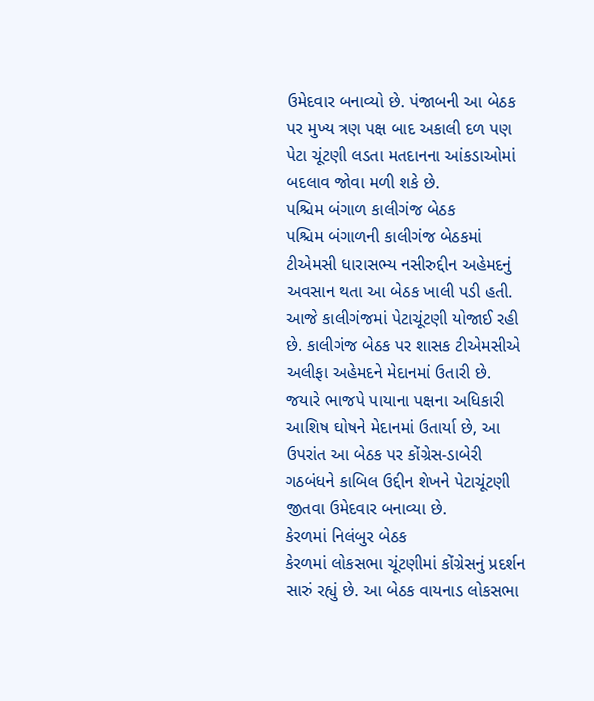ઉમેદવાર બનાવ્યો છે. પંજાબની આ બેઠક પર મુખ્ય ત્રણ પક્ષ બાદ અકાલી દળ પણ પેટા ચૂંટણી લડતા મતદાનના આંકડાઓમાં બદલાવ જોવા મળી શકે છે.
પશ્ચિમ બંગાળ કાલીગંજ બેઠક
પશ્ચિમ બંગાળની કાલીગંજ બેઠકમાં ટીએમસી ધારાસભ્ય નસીરુદ્દીન અહેમદનું અવસાન થતા આ બેઠક ખાલી પડી હતી. આજે કાલીગંજમાં પેટાચૂંટણી યોજાઈ રહી છે. કાલીગંજ બેઠક પર શાસક ટીએમસીએ અલીફા અહેમદને મેદાનમાં ઉતારી છે. જયારે ભાજપે પાયાના પક્ષના અધિકારી આશિષ ઘોષને મેદાનમાં ઉતાર્યા છે, આ ઉપરાંત આ બેઠક પર કોંગ્રેસ-ડાબેરી ગઠબંધને કાબિલ ઉદ્દીન શેખને પેટાચૂંટણી જીતવા ઉમેદવાર બનાવ્યા છે.
કેરળમાં નિલંબુર બેઠક
કેરળમાં લોકસભા ચૂંટણીમાં કોંગ્રેસનું પ્રદર્શન સારું રહ્યું છે. આ બેઠક વાયનાડ લોકસભા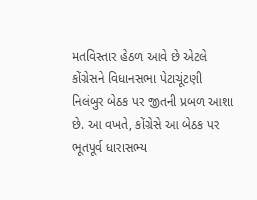મતવિસ્તાર હેઠળ આવે છે એટલે કોંગ્રેસને વિધાનસભા પેટાચૂંટણી નિલંબુર બેઠક પર જીતની પ્રબળ આશા છે. આ વખતે, કોંગ્રેસે આ બેઠક પર ભૂતપૂર્વ ધારાસભ્ય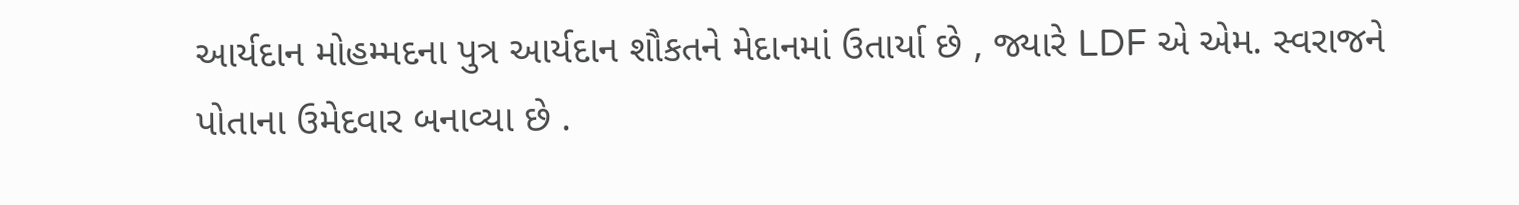આર્યદાન મોહમ્મદના પુત્ર આર્યદાન શૌકતને મેદાનમાં ઉતાર્યા છે , જ્યારે LDF એ એમ. સ્વરાજને પોતાના ઉમેદવાર બનાવ્યા છે .